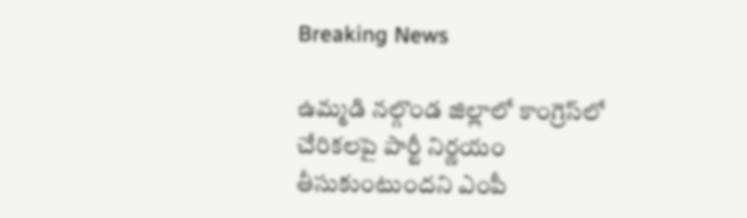Breaking News

ఉమ్మడి నల్గొండ జిల్లాలో కాంగ్రెస్‌లో చేరికలపై పార్టీ నిర్ణయం తీసుకుంటుందని ఎంపీ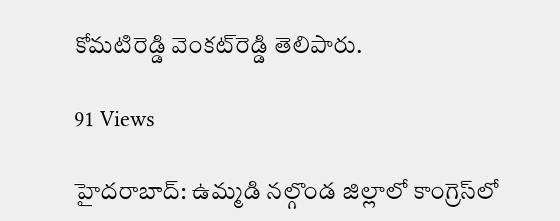కోమటిరెడ్డి వెంకట్‌రెడ్డి తెలిపారు.

91 Views

హైదరాబాద్‌: ఉమ్మడి నల్గొండ జిల్లాలో కాంగ్రెస్‌లో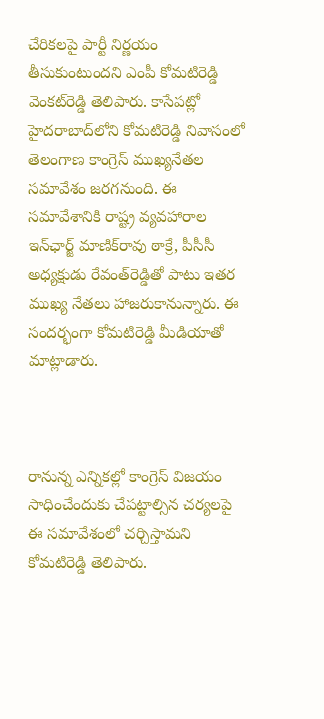చేరికలపై పార్టీ నిర్ణయం తీసుకుంటుందని ఎంపీ కోమటిరెడ్డి వెంకట్‌రెడ్డి తెలిపారు. కాసేపట్లో హైదరాబాద్‌లోని కోమటిరెడ్డి నివాసంలో తెలంగాణ కాంగ్రెస్‌ ముఖ్యనేతల సమావేశం జరగనుంది. ఈ సమావేశానికి రాష్ట్ర వ్యవహారాల ఇన్‌ఛార్జ్‌ మాణిక్‌రావు ఠాక్రే, పీసీసీ అధ్యక్షుడు రేవంత్‌రెడ్డితో పాటు ఇతర ముఖ్య నేతలు హాజరుకానున్నారు. ఈ సందర్భంగా కోమటిరెడ్డి మీడియాతో మాట్లాడారు.



రానున్న ఎన్నికల్లో కాంగ్రెస్‌ విజయం సాధించేందుకు చేపట్టాల్సిన చర్యలపై ఈ సమావేశంలో చర్చిస్తామని కోమటిరెడ్డి తెలిపారు.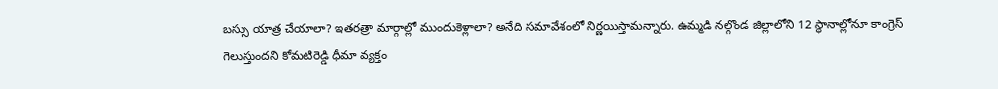బస్సు యాత్ర చేయాలా? ఇతరత్రా మార్గాల్లో ముందుకెళ్లాలా? అనేది సమావేశంలో నిర్ణయిస్తామన్నారు. ఉమ్మడి నల్గొండ జిల్లాలోని 12 స్థానాల్లోనూ కాంగ్రెస్‌ గెలుస్తుందని కోమటిరెడ్డి ధీమా వ్యక్తం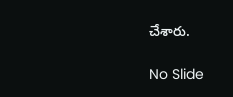చేశారు.

No Slide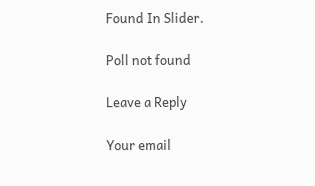Found In Slider.

Poll not found

Leave a Reply

Your email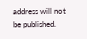address will not be published.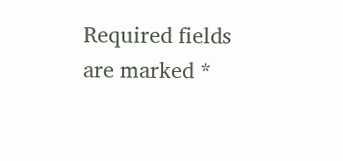Required fields are marked *